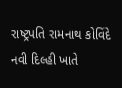રાષ્ટ્રપતિ રામનાથ કોવિંદે નવી દિલ્હી ખાતે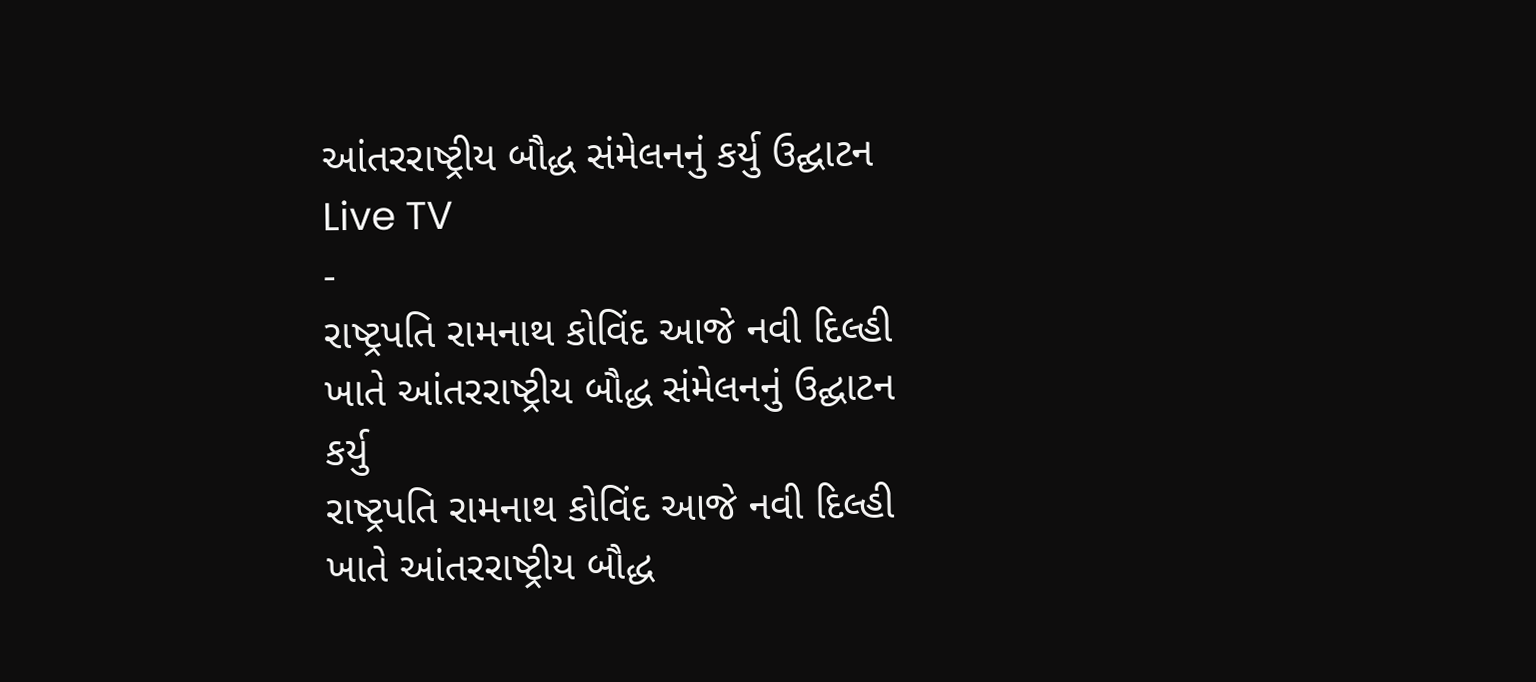આંતરરાષ્ટ્રીય બૌદ્ધ સંમેલનનું કર્યુ ઉદ્ઘાટન
Live TV
-
રાષ્ટ્રપતિ રામનાથ કોવિંદ આજે નવી દિલ્હી ખાતે આંતરરાષ્ટ્રીય બૌદ્ધ સંમેલનનું ઉદ્ઘાટન કર્યુ
રાષ્ટ્રપતિ રામનાથ કોવિંદ આજે નવી દિલ્હી ખાતે આંતરરાષ્ટ્રીય બૌદ્ધ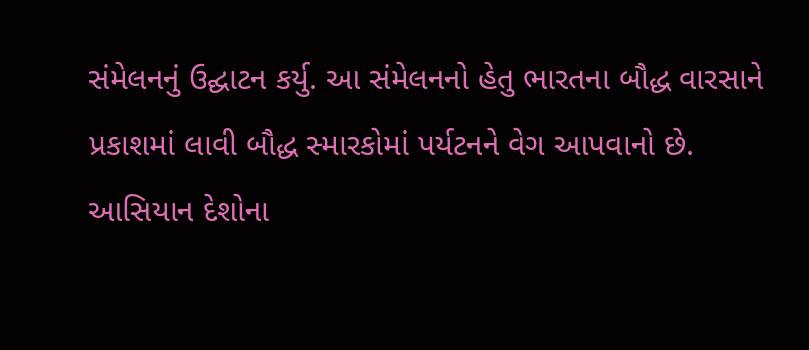સંમેલનનું ઉદ્ઘાટન કર્યુ. આ સંમેલનનો હેતુ ભારતના બૌદ્ધ વારસાને પ્રકાશમાં લાવી બૌદ્ધ સ્મારકોમાં પર્યટનને વેગ આપવાનો છે. આસિયાન દેશોના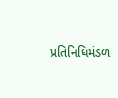પ્રતિનિધિમંડળ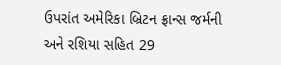ઉપરાંત અમેરિકા બ્રિટન ફ્રાન્સ જર્મની અને રશિયા સહિત 29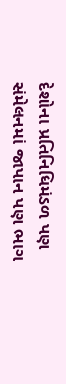દેશોના પ્રતિનિધિમંડળ પણ સંમેલનમાં જાપાન પણ ભાગ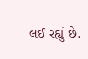લઈ રહ્યું છે.